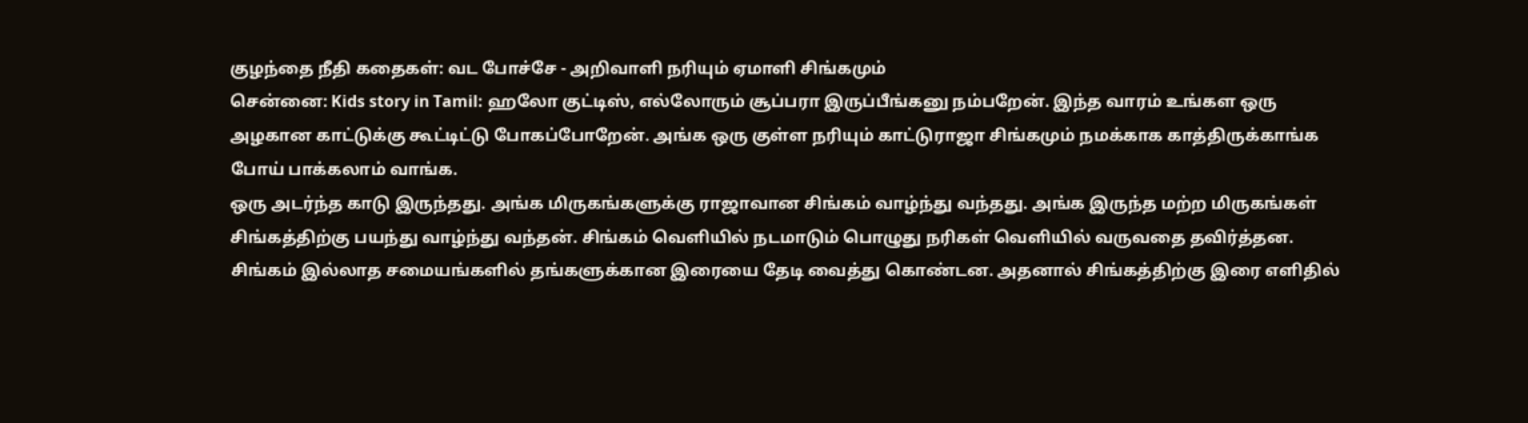குழந்தை நீதி கதைகள்: வட போச்சே - அறிவாளி நரியும் ஏமாளி சிங்கமும்
சென்னை: Kids story in Tamil: ஹலோ குட்டிஸ், எல்லோரும் சூப்பரா இருப்பீங்கனு நம்பறேன். இந்த வாரம் உங்கள ஒரு அழகான காட்டுக்கு கூட்டிட்டு போகப்போறேன். அங்க ஒரு குள்ள நரியும் காட்டுராஜா சிங்கமும் நமக்காக காத்திருக்காங்க போய் பாக்கலாம் வாங்க.
ஒரு அடர்ந்த காடு இருந்தது. அங்க மிருகங்களுக்கு ராஜாவான சிங்கம் வாழ்ந்து வந்தது. அங்க இருந்த மற்ற மிருகங்கள் சிங்கத்திற்கு பயந்து வாழ்ந்து வந்தன். சிங்கம் வெளியில் நடமாடும் பொழுது நரிகள் வெளியில் வருவதை தவிர்த்தன. சிங்கம் இல்லாத சமையங்களில் தங்களுக்கான இரையை தேடி வைத்து கொண்டன. அதனால் சிங்கத்திற்கு இரை எளிதில்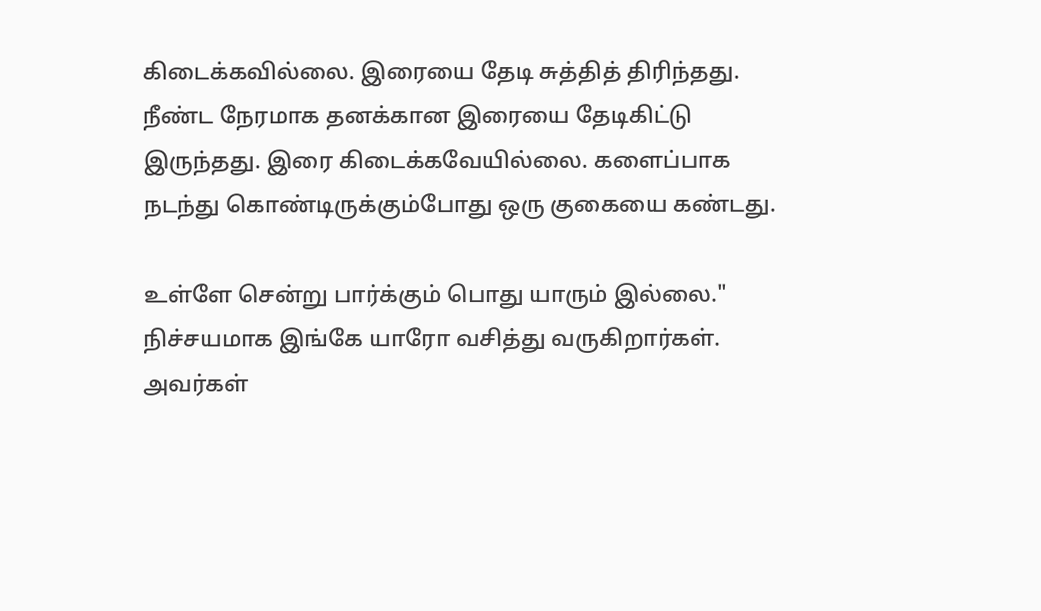கிடைக்கவில்லை. இரையை தேடி சுத்தித் திரிந்தது. நீண்ட நேரமாக தனக்கான இரையை தேடிகிட்டு இருந்தது. இரை கிடைக்கவேயில்லை. களைப்பாக நடந்து கொண்டிருக்கும்போது ஒரு குகையை கண்டது.

உள்ளே சென்று பார்க்கும் பொது யாரும் இல்லை." நிச்சயமாக இங்கே யாரோ வசித்து வருகிறார்கள். அவர்கள்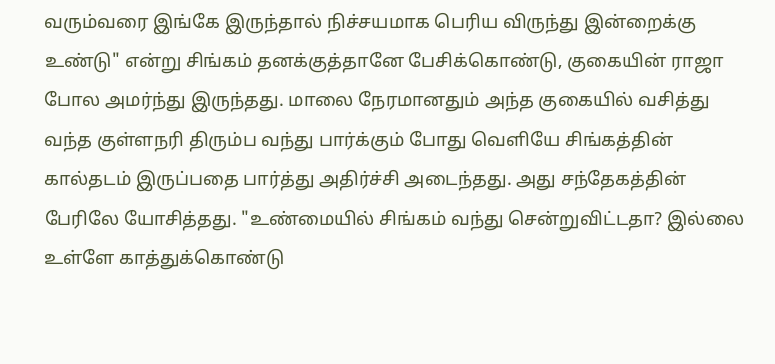வரும்வரை இங்கே இருந்தால் நிச்சயமாக பெரிய விருந்து இன்றைக்கு உண்டு" என்று சிங்கம் தனக்குத்தானே பேசிக்கொண்டு, குகையின் ராஜா போல அமர்ந்து இருந்தது. மாலை நேரமானதும் அந்த குகையில் வசித்து வந்த குள்ளநரி திரும்ப வந்து பார்க்கும் போது வெளியே சிங்கத்தின் கால்தடம் இருப்பதை பார்த்து அதிர்ச்சி அடைந்தது. அது சந்தேகத்தின் பேரிலே யோசித்தது. "உண்மையில் சிங்கம் வந்து சென்றுவிட்டதா? இல்லை உள்ளே காத்துக்கொண்டு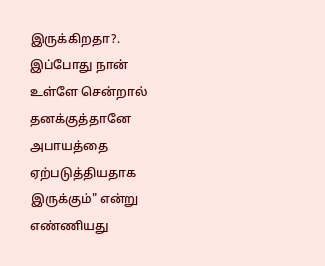இருக்கிறதா?. இப்போது நான் உள்ளே சென்றால் தனக்குத்தானே அபாயத்தை ஏற்படுத்தியதாக இருக்கும்" என்று எண்ணியது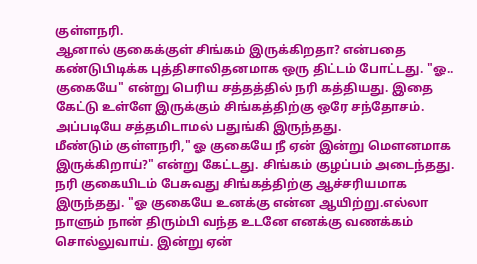குள்ளநரி.
ஆனால் குகைக்குள் சிங்கம் இருக்கிறதா? என்பதை கண்டுபிடிக்க புத்திசாலிதனமாக ஒரு திட்டம் போட்டது. "ஓ.. குகையே" என்று பெரிய சத்தத்தில் நரி கத்தியது. இதை கேட்டு உள்ளே இருக்கும் சிங்கத்திற்கு ஒரே சந்தோசம். அப்படியே சத்தமிடாமல் பதுங்கி இருந்தது.
மீண்டும் குள்ளநரி," ஓ குகையே நீ ஏன் இன்று மௌனமாக இருக்கிறாய்?" என்று கேட்டது. சிங்கம் குழப்பம் அடைந்தது. நரி குகையிடம் பேசுவது சிங்கத்திற்கு ஆச்சரியமாக இருந்தது. "ஓ குகையே உனக்கு என்ன ஆயிற்று.எல்லா நாளும் நான் திரும்பி வந்த உடனே எனக்கு வணக்கம் சொல்லுவாய். இன்று ஏன்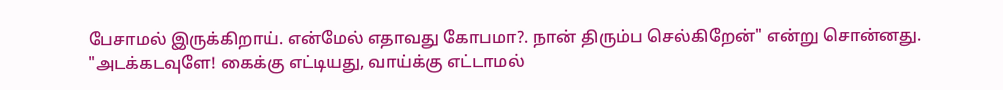பேசாமல் இருக்கிறாய். என்மேல் எதாவது கோபமா?. நான் திரும்ப செல்கிறேன்" என்று சொன்னது.
"அடக்கடவுளே! கைக்கு எட்டியது, வாய்க்கு எட்டாமல்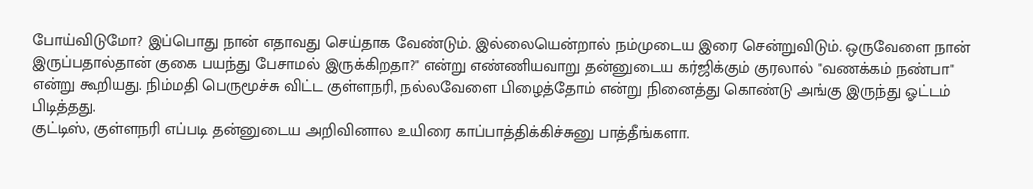போய்விடுமோ? இப்பொது நான் எதாவது செய்தாக வேண்டும். இல்லையென்றால் நம்முடைய இரை சென்றுவிடும். ஒருவேளை நான் இருப்பதால்தான் குகை பயந்து பேசாமல் இருக்கிறதா?" என்று எண்ணியவாறு தன்னுடைய கர்ஜிக்கும் குரலால் "வணக்கம் நண்பா" என்று கூறியது. நிம்மதி பெருமூச்சு விட்ட குள்ளநரி, நல்லவேளை பிழைத்தோம் என்று நினைத்து கொண்டு அங்கு இருந்து ஓட்டம் பிடித்தது.
குட்டிஸ், குள்ளநரி எப்படி தன்னுடைய அறிவினால உயிரை காப்பாத்திக்கிச்சுனு பாத்தீங்களா.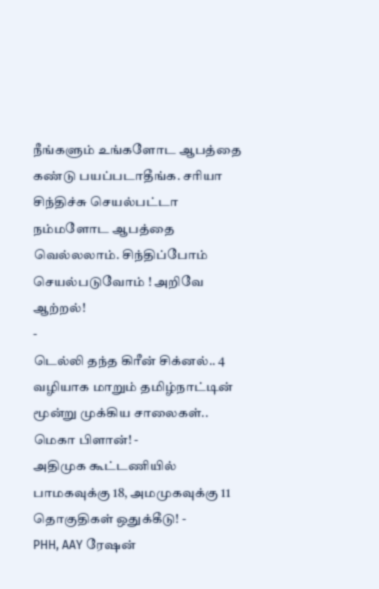நீங்களும் உங்களோட ஆபத்தை கண்டு பயப்படாதீங்க. சரியா சிந்திச்சு செயல்பட்டா நம்மளோட ஆபத்தை வெல்லலாம். சிந்திப்போம் செயல்படுவோம் ! அறிவே ஆற்றல்!
-
டெல்லி தந்த கிரீன் சிக்னல்.. 4 வழியாக மாறும் தமிழ்நாட்டின் மூன்று முக்கிய சாலைகள்.. மெகா பிளான்! -
அதிமுக கூட்டணியில் பாமகவுக்கு 18, அமமுகவுக்கு 11 தொகுதிகள் ஒதுக்கீடு! -
PHH, AAY ரேஷன்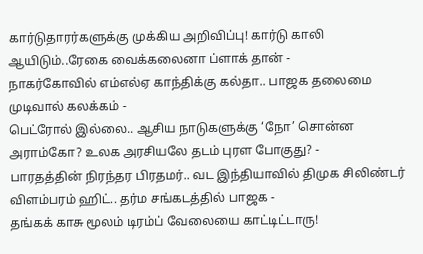கார்டுதாரர்களுக்கு முக்கிய அறிவிப்பு! கார்டு காலி ஆயிடும்..ரேகை வைக்கலைனா ப்ளாக் தான் -
நாகர்கோவில் எம்எல்ஏ காந்திக்கு கல்தா.. பாஜக தலைமை முடிவால் கலக்கம் -
பெட்ரோல் இல்லை.. ஆசிய நாடுகளுக்கு ‘நோ’ சொன்ன அராம்கோ? உலக அரசியலே தடம் புரள போகுது? -
பாரதத்தின் நிரந்தர பிரதமர்.. வட இந்தியாவில் திமுக சிலிண்டர் விளம்பரம் ஹிட்.. தர்ம சங்கடத்தில் பாஜக -
தங்கக் காசு மூலம் டிரம்ப் வேலையை காட்டிட்டாரு!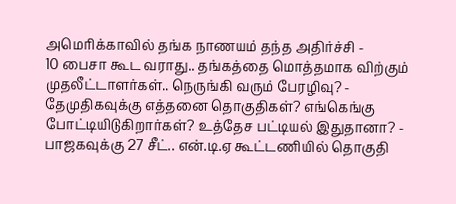அமெரிக்காவில் தங்க நாணயம் தந்த அதிர்ச்சி -
10 பைசா கூட வராது.. தங்கத்தை மொத்தமாக விற்கும் முதலீட்டாளர்கள்.. நெருங்கி வரும் பேரழிவு? -
தேமுதிகவுக்கு எத்தனை தொகுதிகள்? எங்கெங்கு போட்டியிடுகிறார்கள்? உத்தேச பட்டியல் இதுதானா? -
பாஜகவுக்கு 27 சீட்.. என்.டி.ஏ கூட்டணியில் தொகுதி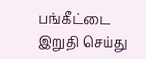பங்கீட்டை இறுதி செய்து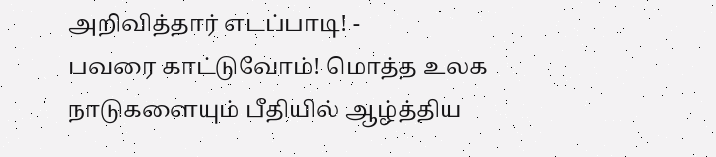அறிவித்தார் எடப்பாடி! -
பவரை காட்டுவோம்! மொத்த உலக நாடுகளையும் பீதியில் ஆழ்த்திய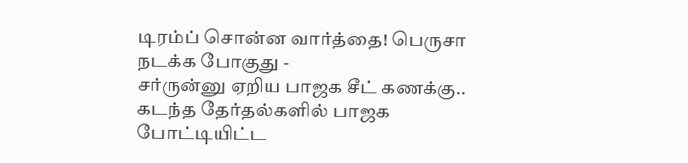டிரம்ப் சொன்ன வார்த்தை! பெருசா நடக்க போகுது -
சர்ருன்னு ஏறிய பாஜக சீட் கணக்கு.. கடந்த தேர்தல்களில் பாஜக போட்டியிட்ட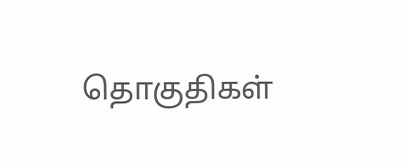தொகுதிகள்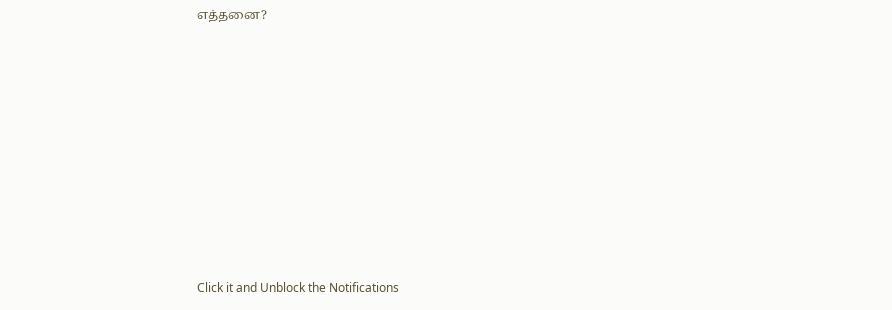எத்தனை?












Click it and Unblock the Notifications